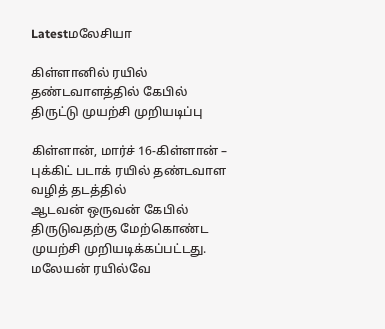Latestமலேசியா

கிள்ளானில் ரயில் தண்டவாளத்தில் கேபில் திருட்டு முயற்சி முறியடிப்பு

கிள்ளான், மார்ச் 16-கிள்ளான் – புக்கிட் படாக் ரயில் தண்டவாள வழித் தடத்தில்
ஆடவன் ஒருவன் கேபில் திருடுவதற்கு மேற்கொண்ட முயற்சி முறியடிக்கப்பட்டது. மலேயன் ரயில்வே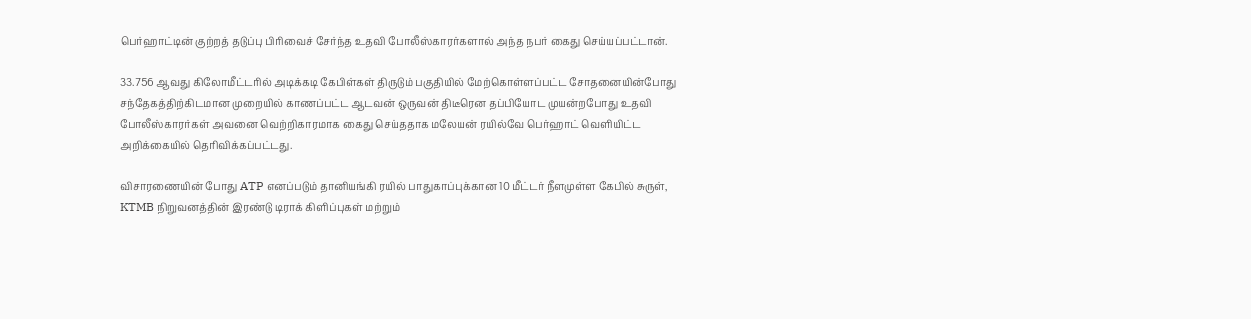பெர்ஹாட்டின் குற்றத் தடுப்பு பிரிவைச் சேர்ந்த உதவி போலீஸ்காரர்களால் அந்த நபர் கைது செய்யப்பட்டான்.

33.756 ஆவது கிலோமீட்டரில் அடிக்கடி கேபிள்கள் திருடும் பகுதியில் மேற்கொள்ளப்பட்ட சோதனையின்போது சந்தேகத்திற்கிடமான முறையில் காணப்பட்ட ஆடவன் ஒருவன் திடீரென தப்பியோட முயன்றபோது உதவி போலீஸ்காரர்கள் அவனை வெற்றிகாரமாக கைது செய்ததாக மலேயன் ரயில்வே பெர்ஹாட் வெளியிட்ட அறிக்கையில் தெரிவிக்கப்பட்டது.

விசாரணையின் போது ATP எனப்படும் தானியங்கி ரயில் பாதுகாப்புக்கான 10 மீட்டர் நீளமுள்ள கேபில் சுருள், KTMB நிறுவனத்தின் இரண்டு டிராக் கிளிப்புகள் மற்றும்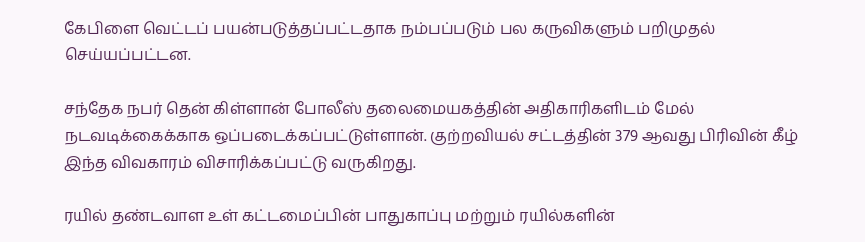கேபிளை வெட்டப் பயன்படுத்தப்பட்டதாக நம்பப்படும் பல கருவிகளும் பறிமுதல் செய்யப்பட்டன.

சந்தேக நபர் தென் கிள்ளான் போலீஸ் தலைமையகத்தின் அதிகாரிகளிடம் மேல் நடவடிக்கைக்காக ஒப்படைக்கப்பட்டுள்ளான். குற்றவியல் சட்டத்தின் 379 ஆவது பிரிவின் கீழ் இந்த விவகாரம் விசாரிக்கப்பட்டு வருகிறது.

ரயில் தண்டவாள உள் கட்டமைப்பின் பாதுகாப்பு மற்றும் ரயில்களின்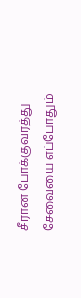சீரான போக்குவரத்து சேவையை எப்போதும்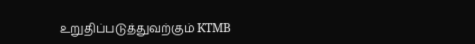உறுதிப்படுத்துவற்கும் KTMB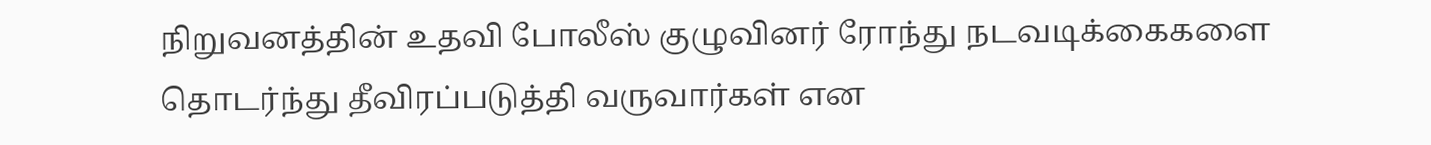நிறுவனத்தின் உதவி போலீஸ் குழுவினர் ரோந்து நடவடிக்கைகளை தொடர்ந்து தீவிரப்படுத்தி வருவார்கள் என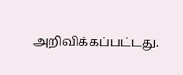அறிவிக்கப்பட்டது.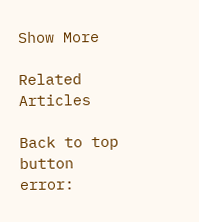Show More

Related Articles

Back to top button
error: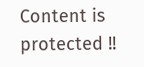Content is protected !!